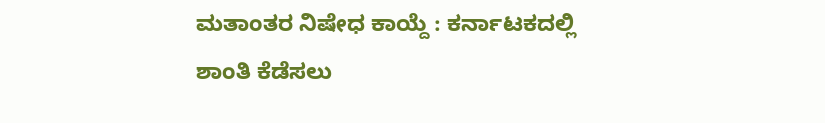ಮತಾಂತರ ನಿಷೇಧ ಕಾಯ್ದೆ : ಕರ್ನಾಟಕದಲ್ಲಿ ಶಾಂತಿ ಕೆಡೆಸಲು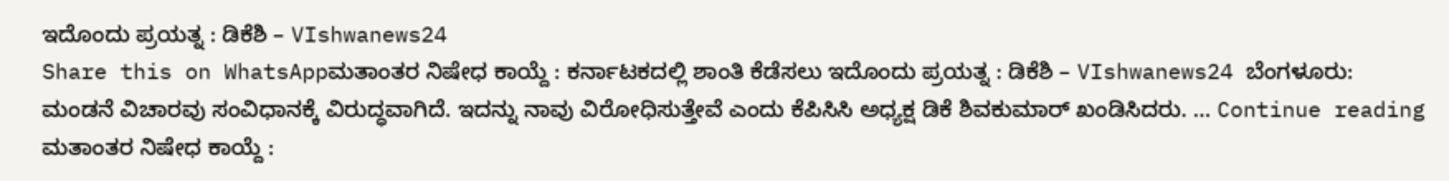ಇದೊಂದು ಪ್ರಯತ್ನ : ಡಿಕೆಶಿ – VIshwanews24
Share this on WhatsAppಮತಾಂತರ ನಿಷೇಧ ಕಾಯ್ದೆ : ಕರ್ನಾಟಕದಲ್ಲಿ ಶಾಂತಿ ಕೆಡೆಸಲು ಇದೊಂದು ಪ್ರಯತ್ನ : ಡಿಕೆಶಿ – VIshwanews24 ಬೆಂಗಳೂರು: ಮಂಡನೆ ವಿಚಾರವು ಸಂವಿಧಾನಕ್ಕೆ ವಿರುದ್ಧವಾಗಿದೆ. ಇದನ್ನು ನಾವು ವಿರೋಧಿಸುತ್ತೇವೆ ಎಂದು ಕೆಪಿಸಿಸಿ ಅಧ್ಯಕ್ಷ ಡಿಕೆ ಶಿವಕುಮಾರ್ ಖಂಡಿಸಿದರು. … Continue reading ಮತಾಂತರ ನಿಷೇಧ ಕಾಯ್ದೆ :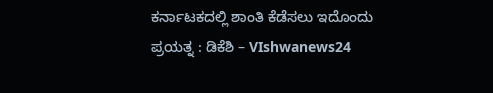ಕರ್ನಾಟಕದಲ್ಲಿ ಶಾಂತಿ ಕೆಡೆಸಲು ಇದೊಂದು ಪ್ರಯತ್ನ : ಡಿಕೆಶಿ – VIshwanews24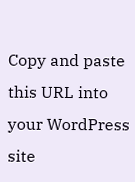Copy and paste this URL into your WordPress site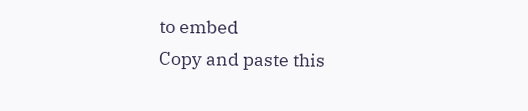to embed
Copy and paste this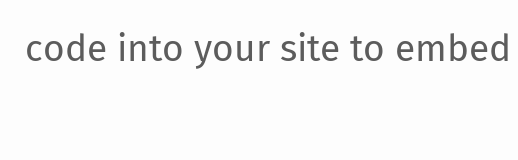code into your site to embed